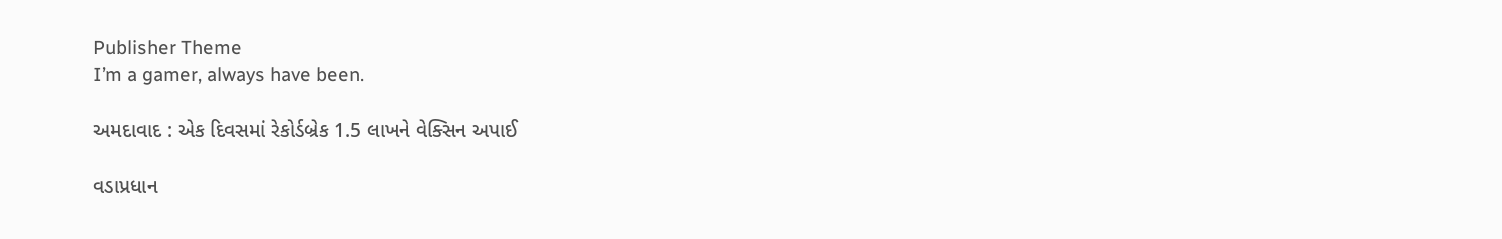Publisher Theme
I’m a gamer, always have been.

અમદાવાદ : એક દિવસમાં રેકોર્ડબ્રેક 1.5 લાખને વેક્સિન અપાઈ

વડાપ્રધાન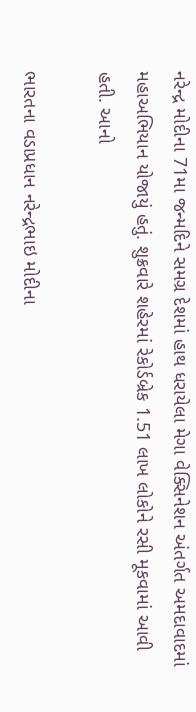નરેન્દ્ર મોદીના 71મા જન્મદિને સમગ્ર દેશમાં હાથ ધરાયેલા મેગા વેક્સિનેશન અંતર્ગત અમદાવાદમાં મહાઅભિયાન યોજાયું હતું. શુક્રવારે શહેરમાં રેકોર્ડબ્રેક 1.51 લાખ લોકોને રસી મૂકવામાં આવી હતી. આનો

ભારતના વડાપ્રધાન નરેન્દ્રભાઇ મોદીના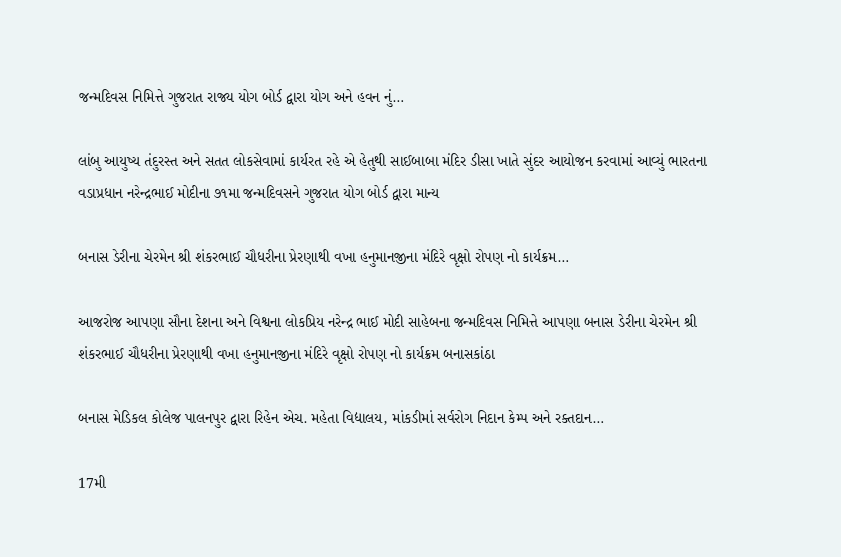જન્મદિવસ નિમિત્તે ગુજરાત રાજ્ય યોગ બોર્ડ દ્વારા યોગ અને હવન નું…

લાંબુ આયુષ્ય તંદુરસ્ત અને સતત લોકસેવામાં કાર્યરત રહે એ હેતુથી સાઈબાબા મંદિર ડીસા ખાતે સુંદર આયોજન કરવામાં આવ્યું ભારતના વડાપ્રધાન નરેન્દ્રભાઈ મોદીના ૭૧મા જન્મદિવસને ગુજરાત યોગ બોર્ડ દ્વારા માન્ય

બનાસ ડેરીના ચેરમેન શ્રી શંકરભાઈ ચૌધરીના પ્રેરણાથી વખા હનુમાનજીના મંદિરે વૃક્ષો રોપણ નો કાર્યક્રમ…

આજરોજ આપણા સૌના દેશના અને વિશ્વના લોકપ્રિય નરેન્દ્ર ભાઈ મોદી સાહેબના જન્મદિવસ નિમિત્તે આપણા બનાસ ડેરીના ચેરમેન શ્રી શંકરભાઈ ચૌધરીના પ્રેરણાથી વખા હનુમાનજીના મંદિરે વૃક્ષો રોપણ નો કાર્યક્રમ બનાસકાંઠા

બનાસ મેડિકલ કોલેજ પાલનપુર દ્વારા રિહેન એચ. મહેતા વિદ્યાલય, માંકડીમાં સર્વરોગ નિદાન કેમ્પ અને રક્તદાન…

17મી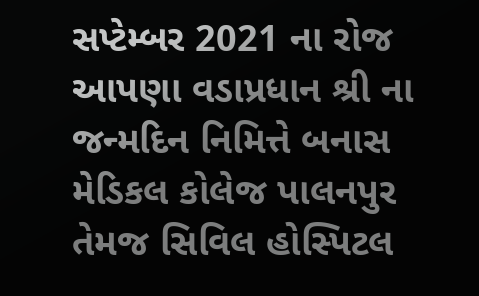સપ્ટેમ્બર 2021 ના રોજ આપણા વડાપ્રધાન શ્રી ના જન્મદિન નિમિત્તે બનાસ મેડિકલ કોલેજ પાલનપુર તેમજ સિવિલ હોસ્પિટલ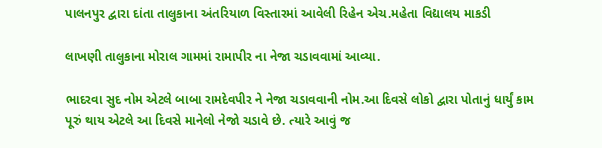પાલનપુર દ્વારા દાંતા તાલુકાના અંતરિયાળ વિસ્તારમાં આવેલી રિહેન એચ.મહેતા વિદ્યાલય માકડી

લાખણી તાલુકાના મોરાલ ગામમાં રામાપીર ના નેજા ચડાવવામાં આવ્યા.

ભાદરવા સુદ નોમ એટલે બાબા રામદેવપીર ને નેજા ચડાવવાની નોમ.આ દિવસે લોકો દ્વારા પોતાનું ધાર્યું કામ પૂરું થાય એટલે આ દિવસે માનેલો નેજો ચડાવે છે. ત્યારે આવું જ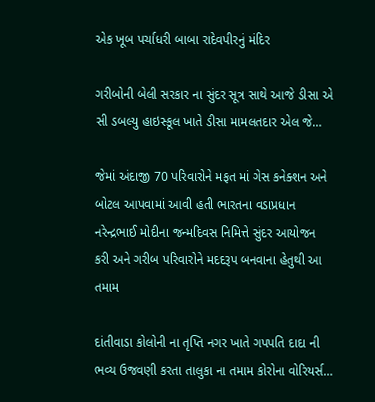એક ખૂબ પર્ચાધરી બાબા રાદેવપીરનું મંદિર

ગરીબોની બેલી સરકાર ના સુંદર સૂત્ર સાથે આજે ડીસા એ સી ડબલ્યુ હાઇસ્કૂલ ખાતે ડીસા મામલતદાર એલ જે…

જેમાં અંદાજી 70 પરિવારોને મફત માં ગેસ કનેક્શન અને બોટલ આપવામાં આવી હતી ભારતના વડાપ્રધાન નરેન્દ્રભાઈ મોદીના જન્મદિવસ નિમિત્તે સુંદર આયોજન કરી અને ગરીબ પરિવારોને મદદરૂપ બનવાના હેતુથી આ તમામ

દાંતીવાડા કોલોની ના તૃપ્તિ નગર ખાતે ગપપતિ દાદા ની ભવ્ય ઉજવણી કરતા તાલુકા ના તમામ કોરોના વોરિયર્સ…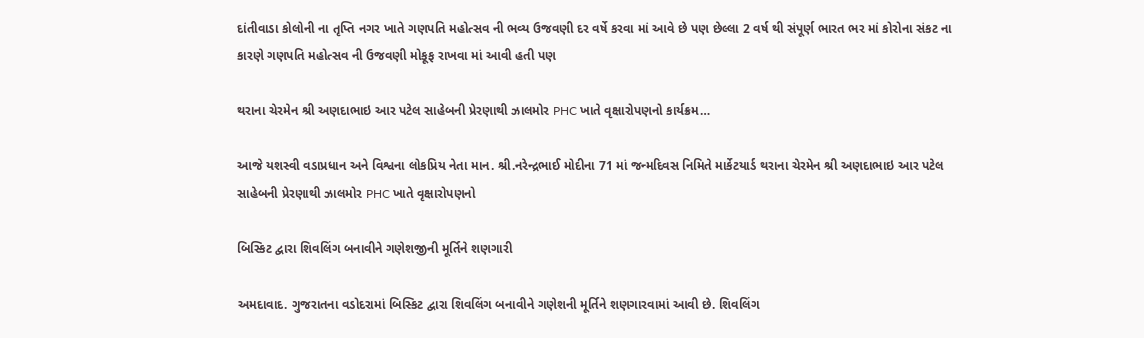દાંતીવાડા કોલોની ના તૃપ્તિ નગર ખાતે ગણપતિ મહોત્સવ ની ભવ્ય ઉજવણી દર વર્ષે કરવા માં આવે છે પણ છેલ્લા 2 વર્ષ થી સંપૂર્ણ ભારત ભર માં કોરોના સંકટ ના કારણે ગણપતિ મહોત્સવ ની ઉજવણી મોકૂફ રાખવા માં આવી હતી પણ

થરાના ચેરમેન શ્રી અણદાભાઇ આર પટેલ સાહેબની પ્રેરણાથી ઝાલમોર PHC ખાતે વૃક્ષારોપણનો કાર્યક્રમ…

આજે યશસ્વી વડાપ્રધાન અને વિશ્વના લોકપ્રિય નેતા માન. શ્રી.નરેન્દ્રભાઈ મોદીના 71 માં જન્મદિવસ નિમિતે માર્કેટયાર્ડ થરાના ચેરમેન શ્રી અણદાભાઇ આર પટેલ સાહેબની પ્રેરણાથી ઝાલમોર PHC ખાતે વૃક્ષારોપણનો

બિસ્કિટ દ્વારા શિવલિંગ બનાવીને ગણેશજીની મૂર્તિને શણગારી

અમદાવાદ. ગુજરાતના વડોદરામાં બિસ્કિટ દ્વારા શિવલિંગ બનાવીને ગણેશની મૂર્તિને શણગારવામાં આવી છે. શિવલિંગ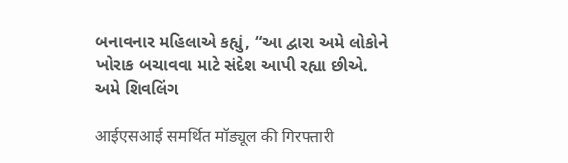બનાવનાર મહિલાએ કહ્યું, “આ દ્વારા અમે લોકોને ખોરાક બચાવવા માટે સંદેશ આપી રહ્યા છીએ. અમે શિવલિંગ

आईएसआई समर्थित मॉड्यूल की गिरफ्तारी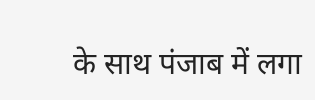के साथ पंजाब में लगा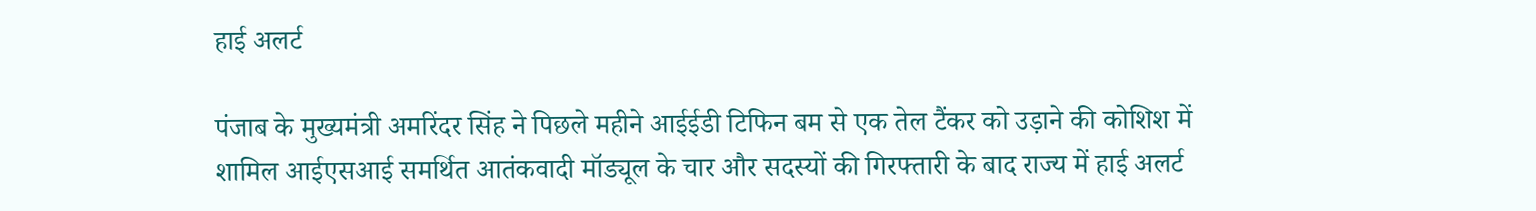हाई अलर्ट

पंजाब के मुख्यमंत्री अमरिंदर सिंह ने पिछले महीने आईईडी टिफिन बम से एक तेल टैंकर को उड़ाने की कोशिश में शामिल आईएसआई समर्थित आतंकवादी मॉड्यूल के चार और सदस्यों की गिरफ्तारी के बाद राज्य में हाई अलर्ट